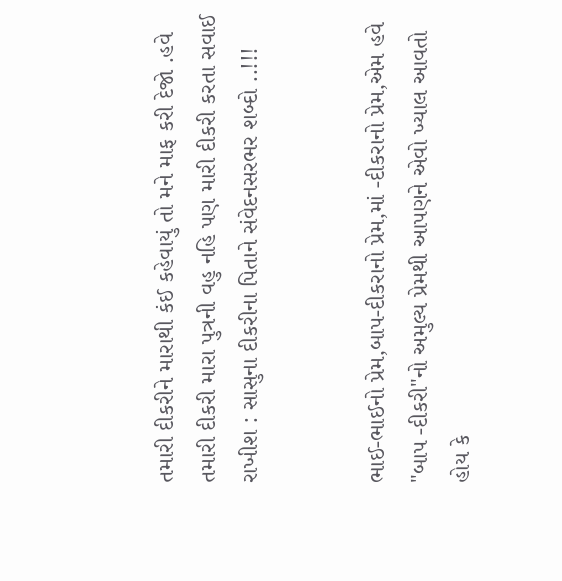તમારી દીકરીને મારાથી કંઈ કહેવાયું તો મને માફ કરી દેજો .હવે તમારી દીકરી મારા પુત્રની વહુ નહિ પણ મારી દીકરી કરતા સવાઈ રાખીશ : સાસુના દીકરીના પિતાને સંવેદનસરભર શબ્દો ..!!!


ભાઈ-ભાઈનો પ્રેમ,બાપ-દીકરાનો પ્રેમ,માં -દીકરાનો પ્રેમ,એમ હવે "બાપ -દીકરી"નો અમુલ્ય પ્રેમથી આપણને એવો ખ્યાલ આવતો હોય કે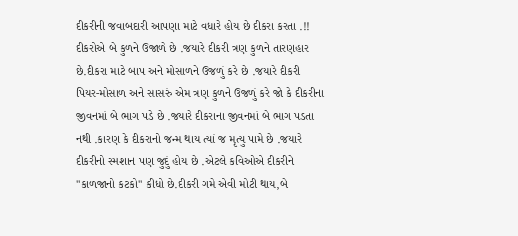દીકરીની જવાબદારી આપણા માટે વધારે હોય છે દીકરા કરતા .!! દીકરોએ બે કુળને ઉજાળે છે .જયારે દીકરી ત્રણ કુળને તારણહાર છે.દીકરા માટે બાપ અને મોસાળને ઉજળું કરે છે .જયારે દીકરી પિયર-મોસાળ અને સાસરું એમ ત્રણ કુળને ઉજળું કરે જો કે દીકરીના જીવનમાં બે ભાગ પડે છે .જયારે દીકરાના જીવનમાં બે ભાગ પડતા નથી .કારણ કે દીકરાનો જન્મ થાય ત્યાં જ મૃત્યુ પામે છે .જયારે દીકરીનો સ્મશાન પણ જુદું હોય છે .એટલે કવિઓએ દીકરીને "કાળજાનો કટકો" કીધો છે.દીકરી ગમે એવી મોટી થાય,બે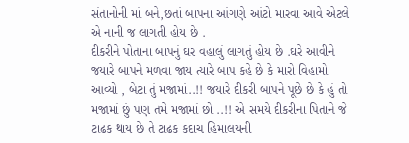સંતાનોની માં બને,છતાં બાપના આંગણે આંટો મારવા આવે એટલે એ નાની જ લાગતી હોય છે .
દીકરીને પોતાના બાપનું ઘર વહાલું લાગતું હોય છે .ઘરે આવીને જયારે બાપને મળવા જાય ત્યારે બાપ કહે છે કે મારો વિહામો આવ્યો , બેટા તું મજામાં..!! જયારે દીકરી બાપને પૂછે છે કે હું તો મજામાં છું પણ તમે મજામાં છો ..!! એ સમયે દીકરીના પિતાને જે ટાઢક થાય છે તે ટાઢક કદાચ હિમાલયની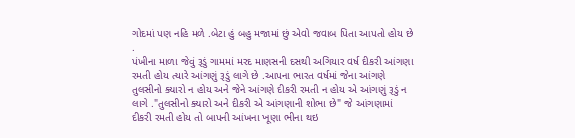ગોદમાં પણ નહિ મળે .બેટા હું બહુ મજામાં છું એવો જવાબ પિતા આપતો હોય છે .
પંખીના માળા જેવું રૂડું ગામમાં મરદ માણસની દસથી અગિયાર વર્ષ દીકરી આંગણા રમતી હોય ત્યારે આંગણું રૂડું લાગે છે .આપના ભારત વર્ષમાં જેના આંગણે તુલસીનો ક્યારો ન હોય અને જેને આંગણે દીકરી રમતી ન હોય એ આંગણું રૂડું ન લાગે ."તુલસીનો ક્યારો અને દીકરી એ આંગણાની શોભા છે" જે આંગણામાં દીકરી રમતી હોય તો બાપની આંખના ખૂણા ભીના થઇ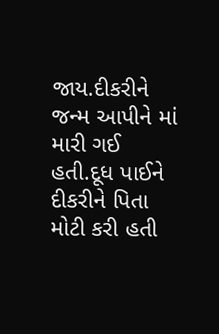જાય.દીકરીને જન્મ આપીને માં મારી ગઈ હતી.દૂધ પાઈને દીકરીને પિતા મોટી કરી હતી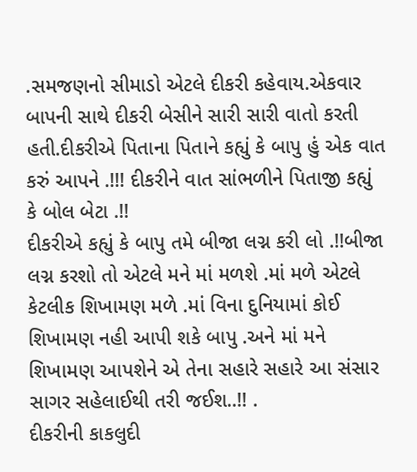.સમજણનો સીમાડો એટલે દીકરી કહેવાય.એકવાર બાપની સાથે દીકરી બેસીને સારી સારી વાતો કરતી હતી.દીકરીએ પિતાના પિતાને કહ્યું કે બાપુ હું એક વાત કરું આપને .!!! દીકરીને વાત સાંભળીને પિતાજી કહ્યું કે બોલ બેટા .!!
દીકરીએ કહ્યું કે બાપુ તમે બીજા લગ્ન કરી લો .!!બીજા લગ્ન કરશો તો એટલે મને માં મળશે .માં મળે એટલે કેટલીક શિખામણ મળે .માં વિના દુનિયામાં કોઈ શિખામણ નહી આપી શકે બાપુ .અને માં મને શિખામણ આપશેને એ તેના સહારે સહારે આ સંસાર સાગર સહેલાઈથી તરી જઈશ..!! .
દીકરીની કાકલુદી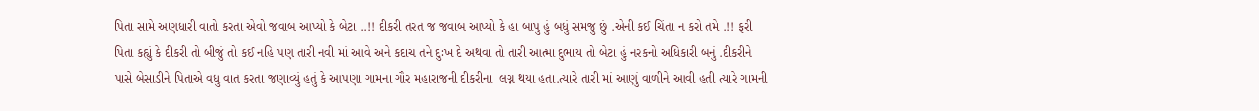પિતા સામે અણધારી વાતો કરતા એવો જવાબ આપ્યો કે બેટા ..!! દીકરી તરત જ જવાબ આપ્યો કે હા બાપુ હું બધું સમજુ છું .એની કઈ ચિંતા ન કરો તમે .!! ફરી પિતા કહ્યું કે દીકરી તો બીજું તો કઈ નહિ પણ તારી નવી માં આવે અને કદાચ તને દુઃખ દે અથવા તો તારી આત્મા દુભાય તો બેટા હું નરકનો અધિકારી બનું .દીકરીને પાસે બેસાડીને પિતાએ વધુ વાત કરતા જણાવ્યું હતું કે આપણા ગામના ગૌર મહારાજની દીકરીના  લગ્ન થયા હતા.ત્યારે તારી માં આણું વાળીને આવી હતી ત્યારે ગામની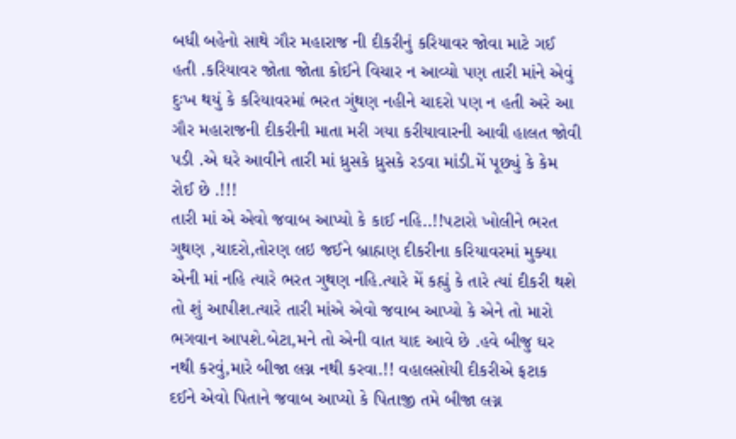બધી બહેનો સાથે ગૌર મહારાજ ની દીકરીનું કરિયાવર જોવા માટે ગઈ હતી .કરિયાવર જોતા જોતા કોઈને વિચાર ન આવ્યો પણ તારી માંને એવું દુઃખ થયું કે કરિયાવરમાં ભરત ગુંથણ નહીને ચાદરો પણ ન હતી અરે આ ગૌર મહારાજની દીકરીની માતા મરી ગયા કરીયાવારની આવી હાલત જોવી પડી .એ ઘરે આવીને તારી માં ધ્રુસકે ધ્રુસકે રડવા માંડી.મેં પૂછ્યું કે કેમ રોઈ છે .!!!
તારી માં એ એવો જવાબ આપ્યો કે કાઈ નહિ..!!પટારો ખોલીને ભરત ગુથણ ,ચાદરો,તોરણ લઇ જઈને બ્રાહ્મણ દીકરીના કરિયાવરમાં મુક્યા એની માં નહિ ત્યારે ભરત ગુથણ નહિ.ત્યારે મેં કહ્યું કે તારે ત્યાં દીકરી થશે તો શું આપીશ.ત્યારે તારી માંએ એવો જવાબ આપ્યો કે એને તો મારો ભગવાન આપશે.બેટા,મને તો એની વાત યાદ આવે છે .હવે બીજુ ઘર નથી કરવું,મારે બીજા લગ્ન નથી કરવા.!! વહાલસોયી દીકરીએ ફટાક દઈને એવો પિતાને જવાબ આપ્યો કે પિતાજી તમે બીજા લગ્ન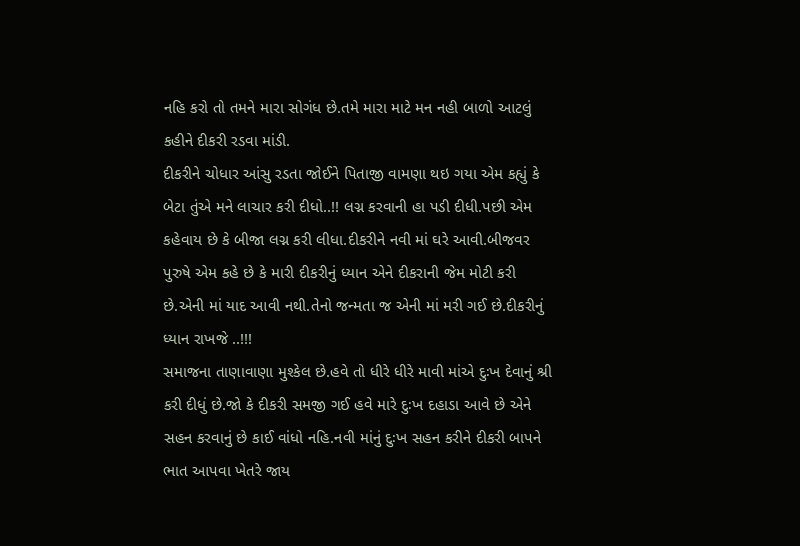નહિ કરો તો તમને મારા સોગંધ છે.તમે મારા માટે મન નહી બાળો આટલું કહીને દીકરી રડવા માંડી.
દીકરીને ચોધાર આંસુ રડતા જોઈને પિતાજી વામણા થઇ ગયા એમ કહ્યું કે બેટા તુંએ મને લાચાર કરી દીધો..!! લગ્ન કરવાની હા પડી દીધી.પછી એમ કહેવાય છે કે બીજા લગ્ન કરી લીધા.દીકરીને નવી માં ઘરે આવી.બીજવર પુરુષે એમ કહે છે કે મારી દીકરીનું ધ્યાન એને દીકરાની જેમ મોટી કરી છે.એની માં યાદ આવી નથી.તેનો જન્મતા જ એની માં મરી ગઈ છે.દીકરીનું ધ્યાન રાખજે ..!!!
સમાજના તાણાવાણા મુશ્કેલ છે.હવે તો ધીરે ધીરે માવી માંએ દુઃખ દેવાનું શ્રી કરી દીધું છે.જો કે દીકરી સમજી ગઈ હવે મારે દુઃખ દહાડા આવે છે એને સહન કરવાનું છે કાઈ વાંધો નહિ.નવી માંનું દુઃખ સહન કરીને દીકરી બાપને ભાત આપવા ખેતરે જાય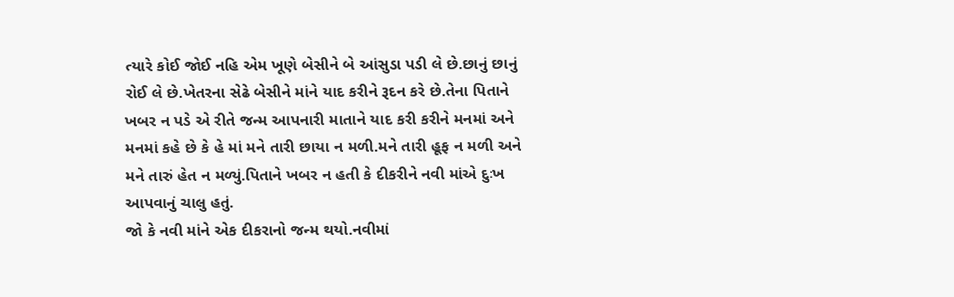ત્યારે કોઈ જોઈ નહિ એમ ખૂણે બેસીને બે આંસુડા પડી લે છે.છાનું છાનું રોઈ લે છે.ખેતરના સેઢે બેસીને માંને યાદ કરીને રૂદન કરે છે.તેના પિતાને ખબર ન પડે એ રીતે જન્મ આપનારી માતાને યાદ કરી કરીને મનમાં અને મનમાં કહે છે કે હે માં મને તારી છાયા ન મળી.મને તારી હૂફ ન મળી અને મને તારું હેત ન મળ્યું.પિતાને ખબર ન હતી કે દીકરીને નવી માંએ દુઃખ આપવાનું ચાલુ હતું.
જો કે નવી માંને એક દીકરાનો જન્મ થયો.નવીમાં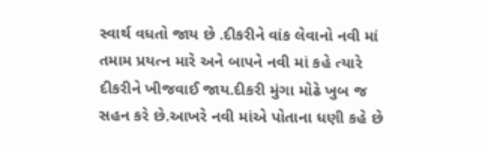સ્વાર્થ વધતો જાય છે .દીકરીને વાંક લેવાનો નવી માં તમામ પ્રયત્ન મારે અને બાપને નવી માં કહે ત્યારે દીકરીને ખીજવાઈ જાય.દીકરી મુંગા મોઢે ખુબ જ સહન કરે છે.આખરે નવી માંએ પોતાના ધણી કહે છે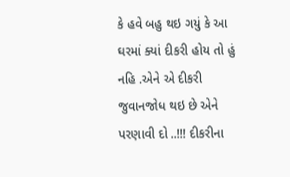કે હવે બહુ થઇ ગયું કે આ ઘરમાં ક્યાં દીકરી હોય તો હું નહિ .એને એ દીકરી જુવાનજોધ થઇ છે એને પરણાવી દો ..!!! દીકરીના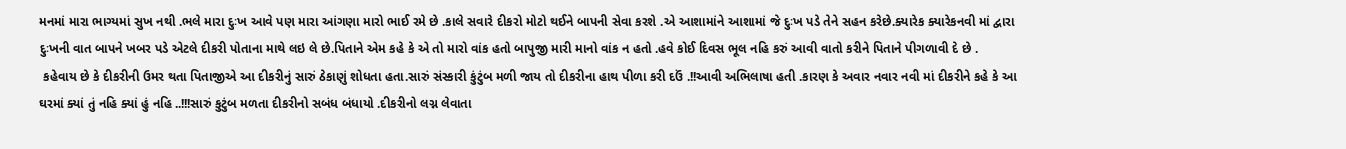મનમાં મારા ભાગ્યમાં સુખ નથી .ભલે મારા દુઃખ આવે પણ મારા આંગણા મારો ભાઈ રમે છે .કાલે સવારે દીકરો મોટો થઈને બાપની સેવા કરશે .એ આશામાંને આશામાં જે દુઃખ પડે તેને સહન કરેછે.ક્યારેક ક્યારેકનવી માં દ્વારા દુઃખની વાત બાપને ખબર પડે એટલે દીકરી પોતાના માથે લઇ લે છે.પિતાને એમ કહે કે એ તો મારો વાંક હતો બાપુજી મારી માનો વાંક ન હતો .હવે કોઈ દિવસ ભૂલ નહિ કરું આવી વાતો કરીને પિતાને પીગળાવી દે છે .
 કહેવાય છે કે દીકરીની ઉમર થતા પિતાજીએ આ દીકરીનું સારું ઠેકાણું શોધતા હતા.સારું સંસ્કારી કુંટુંબ મળી જાય તો દીકરીના હાથ પીળા કરી દઉં .!!આવી અભિલાષા હતી .કારણ કે અવાર નવાર નવી માં દીકરીને કહે કે આ ઘરમાં ક્યાં તું નહિ ક્યાં હું નહિ ..!!!સારું કુટુંબ મળતા દીકરીનો સબંધ બંધાયો .દીકરીનો લગ્ન લેવાતા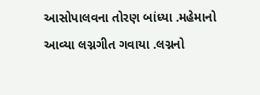આસોપાલવના તોરણ બાંધ્યા .મહેમાનો આવ્યા લગ્નગીત ગવાયા .લગ્નનો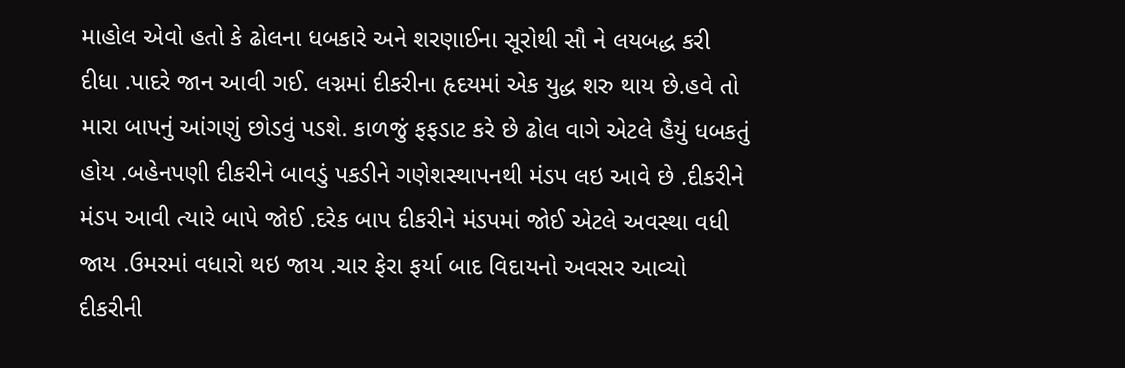માહોલ એવો હતો કે ઢોલના ધબકારે અને શરણાઈના સૂરોથી સૌ ને લયબદ્ધ કરી દીધા .પાદરે જાન આવી ગઈ. લગ્નમાં દીકરીના હૃદયમાં એક યુદ્ધ શરુ થાય છે.હવે તો મારા બાપનું આંગણું છોડવું પડશે. કાળજું ફફડાટ કરે છે ઢોલ વાગે એટલે હૈયું ધબકતું હોય .બહેનપણી દીકરીને બાવડું પકડીને ગણેશસ્થાપનથી મંડપ લઇ આવે છે .દીકરીને મંડપ આવી ત્યારે બાપે જોઈ .દરેક બાપ દીકરીને મંડપમાં જોઈ એટલે અવસ્થા વધી જાય .ઉમરમાં વધારો થઇ જાય .ચાર ફેરા ફર્યા બાદ વિદાયનો અવસર આવ્યો દીકરીની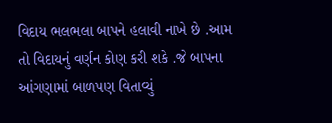વિદાય ભલભલા બાપને હલાવી નાખે છે .આમ તો વિદાયનું વર્ણન કોણ કરી શકે .જે બાપના આંગણામાં બાળપણ વિતાવ્યું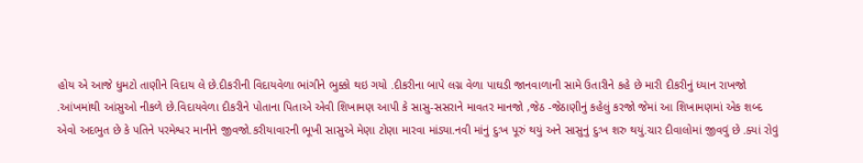હોય એ આજે ધુમટો તાણીને વિદાય લે છે.દીકરીની વિદાયવેળા ભાંગીને ભુક્કો થઇ ગયો .દીકરીના બાપે લગ્ન વેળા પાઘડી જાનવાળાની સામે ઉતારીને કહે છે મારી દીકરીનું ધ્યાન રાખજો .આંખમાંથી આંસુઓ નીકળે છે.વિદાયવેળા દીકરીને પોતાના પિતાએ એવી શિખામણ આપી કે સાસુ-સસરાને માવતર માનજો ,જેઠ -જેઠાણીનું કહેલું કરજો જેમાં આ શિખામણમાં એક શબ્દ એવો અદભુત છે કે પતિને પરમેશ્વર માનીને જીવજો.કરીયાવારની ભૂખી સાસુએ મેણા ટોણા મારવા માંડ્યા.નવી માંનું દુઃખ પૂરું થયું અને સાસુનું દુઃખ શરુ થયું.ચાર દીવાલોમાં જીવવું છે .ક્યાં રોવું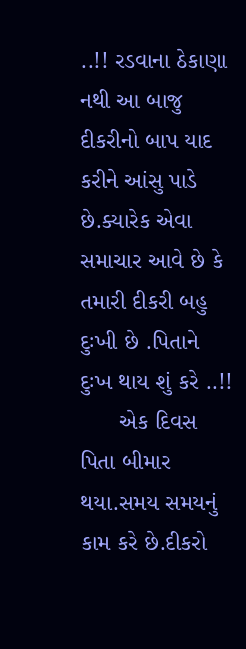..!! રડવાના ઠેકાણા નથી આ બાજુ દીકરીનો બાપ યાદ કરીને આંસુ પાડે છે.ક્યારેક એવા સમાચાર આવે છે કે તમારી દીકરી બહુ દુઃખી છે .પિતાને દુઃખ થાય શું કરે ..!!
      એક દિવસ પિતા બીમાર થયા.સમય સમયનું કામ કરે છે.દીકરો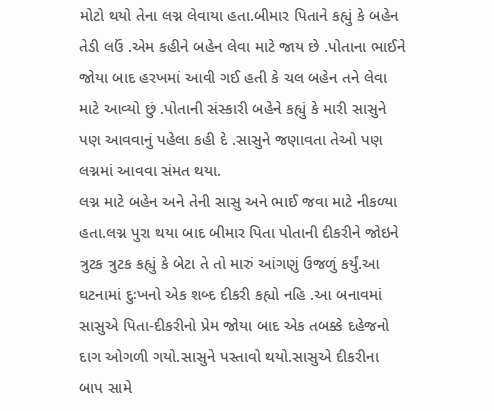મોટો થયો તેના લગ્ન લેવાયા હતા.બીમાર પિતાને કહ્યું કે બહેન તેડી લઉં .એમ કહીને બહેન લેવા માટે જાય છે .પોતાના ભાઈને જોયા બાદ હરખમાં આવી ગઈ હતી કે ચલ બહેન તને લેવા માટે આવ્યો છું .પોતાની સંસ્કારી બહેને કહ્યું કે મારી સાસુને પણ આવવાનું પહેલા કહી દે .સાસુને જણાવતા તેઓ પણ લગ્નમાં આવવા સંમત થયા.
લગ્ન માટે બહેન અને તેની સાસુ અને ભાઈ જવા માટે નીકળ્યા હતા.લગ્ન પુરા થયા બાદ બીમાર પિતા પોતાની દીકરીને જોઇને ત્રુટક ત્રુટક કહ્યું કે બેટા તે તો મારું આંગણું ઉજળું કર્યું.આ ઘટનામાં દુઃખનો એક શબ્દ દીકરી કહ્યો નહિ .આ બનાવમાં સાસુએ પિતા-દીકરીનો પ્રેમ જોયા બાદ એક તબક્કે દહેજનો દાગ ઓગળી ગયો.સાસુને પસ્તાવો થયો.સાસુએ દીકરીના બાપ સામે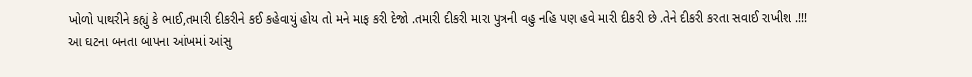ખોળો પાથરીને કહ્યું કે ભાઈ,તમારી દીકરીને કઈ કહેવાયું હોય તો મને માફ કરી દેજો .તમારી દીકરી મારા પુત્રની વહુ નહિ પણ હવે મારી દીકરી છે .તેને દીકરી કરતા સવાઈ રાખીશ .!!!
આ ઘટના બનતા બાપના આંખમાં આંસુ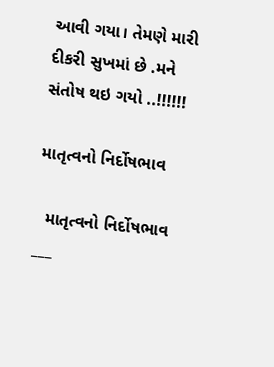આવી ગયા। તેમણે મારી દીકરી સુખમાં છે .મને સંતોષ થઇ ગયો ..!!!!!!

માતૃત્વનો નિર્દોષભાવ

  માતૃત્વનો નિર્દોષભાવ ___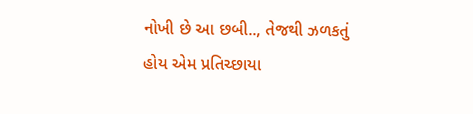નોખી છે આ છબી.., તેજથી ઝળકતું હોય એમ પ્રતિચ્છાયા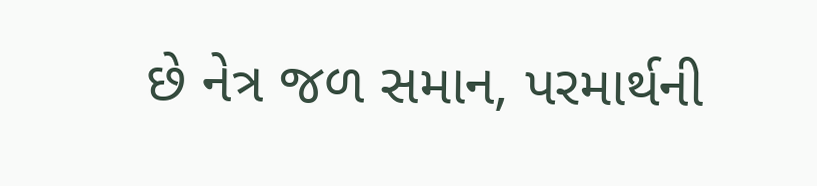છે નેત્ર જળ સમાન, પરમાર્થની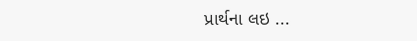પ્રાર્થના લઇ ...